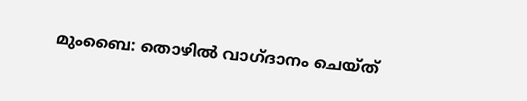മുംബൈ: തൊഴിൽ വാഗ്ദാനം ചെയ്ത്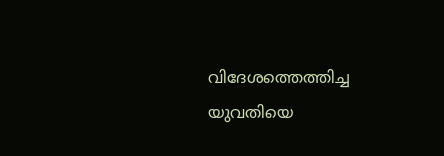വിദേശത്തെത്തിച്ച യുവതിയെ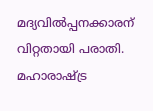മദ്യവിൽപ്പനക്കാരന് വിറ്റതായി പരാതി. മഹാരാഷ്ട്ര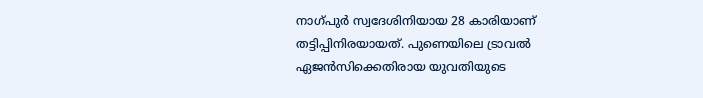നാഗ്പുർ സ്വദേശിനിയായ 28 കാരിയാണ് തട്ടിപ്പിനിരയായത്. പുണെയിലെ ട്രാവൽ ഏജൻസിക്കെതിരായ യുവതിയുടെ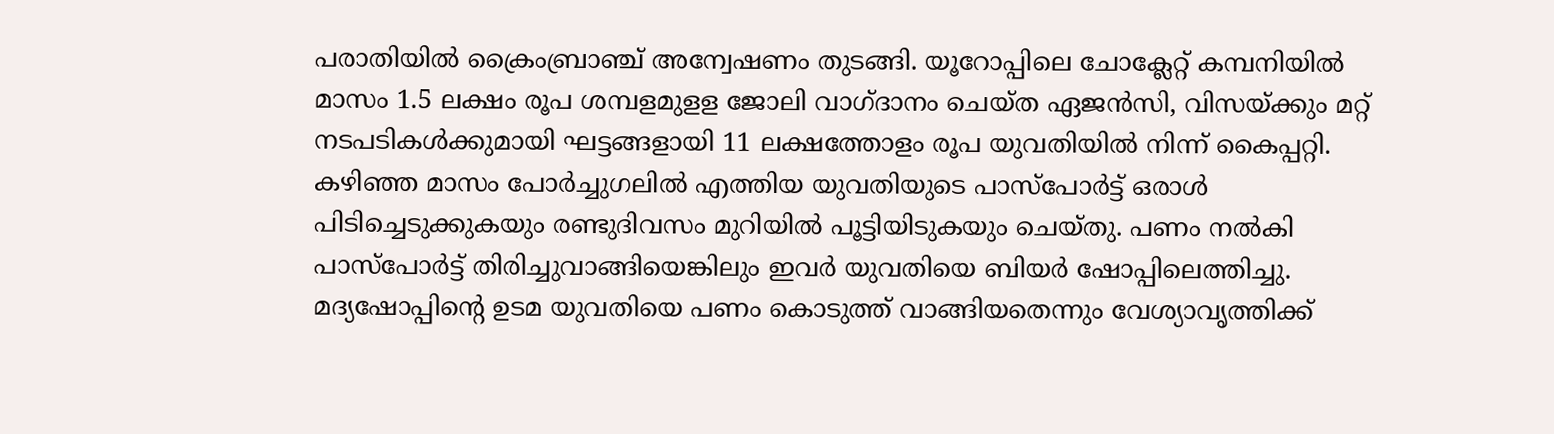പരാതിയിൽ ക്രൈംബ്രാഞ്ച് അന്വേഷണം തുടങ്ങി. യൂറോപ്പിലെ ചോക്ലേറ്റ് കമ്പനിയിൽ മാസം 1.5 ലക്ഷം രൂപ ശമ്പളമുളള ജോലി വാഗ്ദാനം ചെയ്ത ഏജൻസി, വിസയ്ക്കും മറ്റ് നടപടികൾക്കുമായി ഘട്ടങ്ങളായി 11 ലക്ഷത്തോളം രൂപ യുവതിയിൽ നിന്ന് കൈപ്പറ്റി. കഴിഞ്ഞ മാസം പോർച്ചുഗലിൽ എത്തിയ യുവതിയുടെ പാസ്പോർട്ട് ഒരാൾ പിടിച്ചെടുക്കുകയും രണ്ടുദിവസം മുറിയിൽ പൂട്ടിയിടുകയും ചെയ്തു. പണം നൽകി പാസ്പോർട്ട് തിരിച്ചുവാങ്ങിയെങ്കിലും ഇവർ യുവതിയെ ബിയർ ഷോപ്പിലെത്തിച്ചു.
മദ്യഷോപ്പിന്റെ ഉടമ യുവതിയെ പണം കൊടുത്ത് വാങ്ങിയതെന്നും വേശ്യാവൃത്തിക്ക്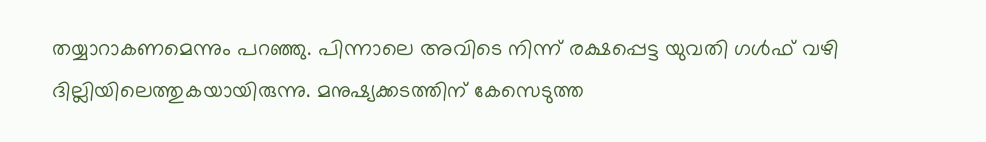തയ്യാറാകണമെന്നും പറഞ്ഞു. പിന്നാലെ അവിടെ നിന്ന് രക്ഷപ്പെട്ട യുവതി ഗൾഫ് വഴി ദില്ലിയിലെത്തുകയായിരുന്നു. മനുഷ്യക്കടത്തിന് കേസെടുത്ത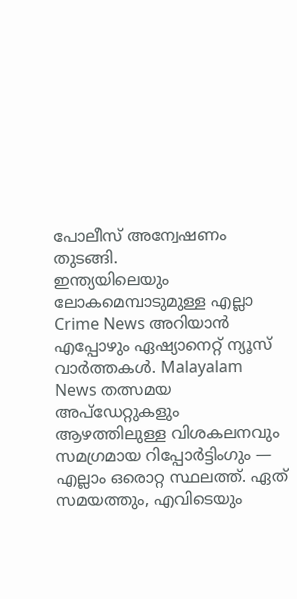പോലീസ് അന്വേഷണം തുടങ്ങി.
ഇന്ത്യയിലെയും ലോകമെമ്പാടുമുള്ള എല്ലാ Crime News അറിയാൻ എപ്പോഴും ഏഷ്യാനെറ്റ് ന്യൂസ് വാർത്തകൾ. Malayalam News തത്സമയ അപ്ഡേറ്റുകളും ആഴത്തിലുള്ള വിശകലനവും സമഗ്രമായ റിപ്പോർട്ടിംഗും — എല്ലാം ഒരൊറ്റ സ്ഥലത്ത്. ഏത് സമയത്തും, എവിടെയും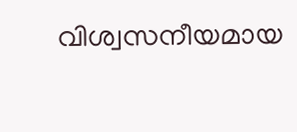വിശ്വസനീയമായ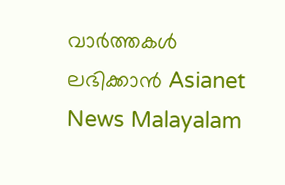വാർത്തകൾ ലഭിക്കാൻ Asianet News Malayalam